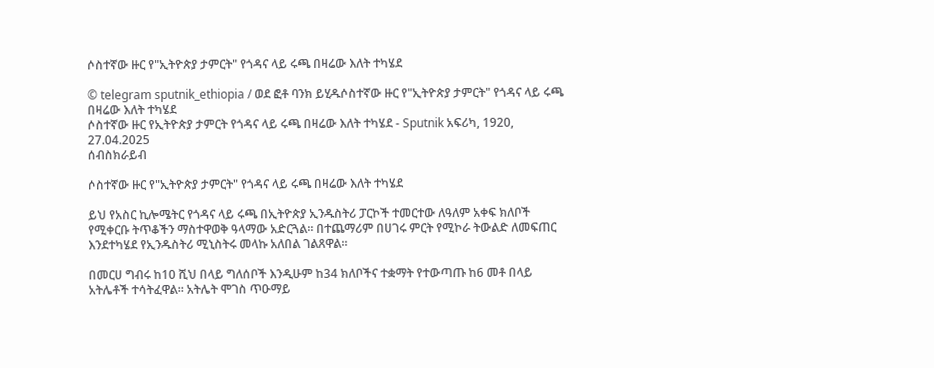ሶስተኛው ዙር የ"ኢትዮጵያ ታምርት" የጎዳና ላይ ሩጫ በዛሬው እለት ተካሄደ

© telegram sputnik_ethiopia / ወደ ፎቶ ባንክ ይሂዱሶስተኛው ዙር የ"ኢትዮጵያ ታምርት" የጎዳና ላይ ሩጫ በዛሬው እለት ተካሄደ
ሶስተኛው ዙር የኢትዮጵያ ታምርት የጎዳና ላይ ሩጫ በዛሬው እለት ተካሄደ - Sputnik አፍሪካ, 1920, 27.04.2025
ሰብስክራይብ

ሶስተኛው ዙር የ"ኢትዮጵያ ታምርት" የጎዳና ላይ ሩጫ በዛሬው እለት ተካሄደ

ይህ የአስር ኪሎሜትር የጎዳና ላይ ሩጫ በኢትዮጵያ ኢንዱስትሪ ፓርኮች ተመርተው ለዓለም አቀፍ ክለቦች የሚቀርቡ ትጥቆችን ማስተዋወቅ ዓላማው አድርጓል። በተጨማሪም በሀገሩ ምርት የሚኮራ ትውልድ ለመፍጠር እንደተካሄደ የኢንዱስትሪ ሚኒስትሩ መላኩ አለበል ገልጸዋል።

በመርሀ ግብሩ ከ10 ሺህ በላይ ግለሰቦች እንዲሁም ከ34 ክለቦችና ተቋማት የተውጣጡ ከ6 መቶ በላይ አትሌቶች ተሳትፈዋል። አትሌት ሞገስ ጥዑማይ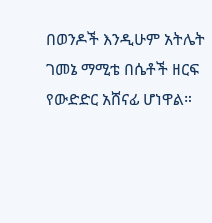በወንዶች እንዲሁም አትሌት ገመኔ ማሚቴ በሴቶች ዘርፍ የውድድር አሸናፊ ሆነዋል።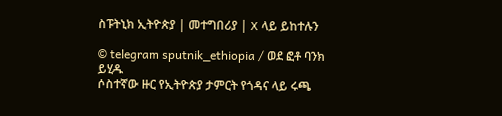ስፑትኒክ ኢትዮጵያ | መተግበሪያ | X ላይ ይከተሉን

© telegram sputnik_ethiopia / ወደ ፎቶ ባንክ ይሂዱ
ሶስተኛው ዙር የኢትዮጵያ ታምርት የጎዳና ላይ ሩጫ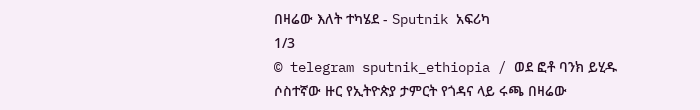በዛሬው እለት ተካሄደ - Sputnik አፍሪካ
1/3
© telegram sputnik_ethiopia / ወደ ፎቶ ባንክ ይሂዱ
ሶስተኛው ዙር የኢትዮጵያ ታምርት የጎዳና ላይ ሩጫ በዛሬው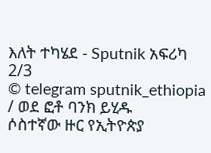እለት ተካሄደ - Sputnik አፍሪካ
2/3
© telegram sputnik_ethiopia / ወደ ፎቶ ባንክ ይሂዱ
ሶስተኛው ዙር የኢትዮጵያ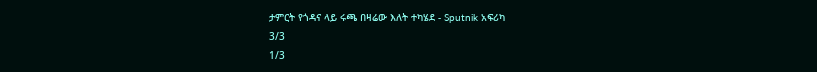ታምርት የጎዳና ላይ ሩጫ በዛሬው እለት ተካሄደ - Sputnik አፍሪካ
3/3
1/3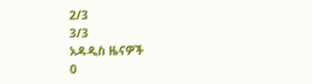2/3
3/3
አዳዲስ ዜናዎች
0